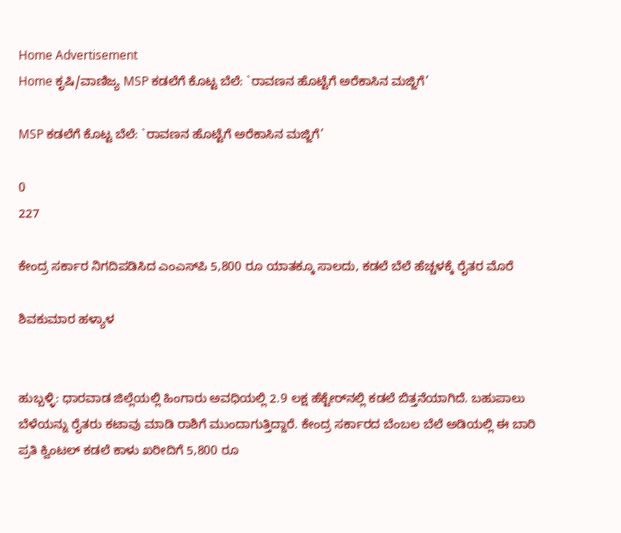Home Advertisement
Home ಕೃಷಿ/ವಾಣಿಜ್ಯ MSP ಕಡಲೆಗೆ ಕೊಟ್ಟ ಬೆಲೆ: `ರಾವಣನ ಹೊಟ್ಟೆಗೆ ಅರೆಕಾಸಿನ ಮಜ್ಜಿಗೆ’

MSP ಕಡಲೆಗೆ ಕೊಟ್ಟ ಬೆಲೆ: `ರಾವಣನ ಹೊಟ್ಟೆಗೆ ಅರೆಕಾಸಿನ ಮಜ್ಜಿಗೆ’

0
227

ಕೇಂದ್ರ ಸರ್ಕಾರ ನಿಗದಿಪಡಿಸಿದ ಎಂಎಸ್‌ಪಿ 5,800 ರೂ ಯಾತಕ್ಕೂ ಸಾಲದು, ಕಡಲೆ ಬೆಲೆ ಹೆಚ್ಚಳಕ್ಕೆ ರೈತರ ಮೊರೆ

ಶಿವಕುಮಾರ ಹಳ್ಯಾಳ


ಹುಬ್ಬಳ್ಳಿ: ಧಾರವಾಡ ಜಿಲ್ಲೆಯಲ್ಲಿ ಹಿಂಗಾರು ಅವಧಿಯಲ್ಲಿ 2.9 ಲಕ್ಷ ಹೆಕ್ಟೇರ್‌ನಲ್ಲಿ ಕಡಲೆ ಬಿತ್ತನೆಯಾಗಿದೆ. ಬಹುಪಾಲು ಬೆಳೆಯನ್ನು ರೈತರು ಕಟಾವು ಮಾಡಿ ರಾಶಿಗೆ ಮುಂದಾಗುತ್ತಿದ್ದಾರೆ. ಕೇಂದ್ರ ಸರ್ಕಾರದ ಬೆಂಬಲ ಬೆಲೆ ಅಡಿಯಲ್ಲಿ ಈ ಬಾರಿ ಪ್ರತಿ ಕ್ವಿಂಟಲ್ ಕಡಲೆ ಕಾಳು ಖರೀದಿಗೆ 5,800 ರೂ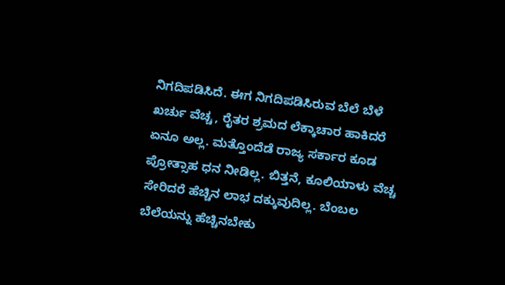ನಿಗದಿಪಡಿಸಿದೆ. ಈಗ ನಿಗದಿಪಡಿಸಿರುವ ಬೆಲೆ ಬೆಳೆ ಖರ್ಚು ವೆಚ್ಚ, ರೈತರ ಶ್ರಮದ ಲೆಕ್ಕಾಚಾರ ಹಾಕಿದರೆ ಏನೂ ಅಲ್ಲ. ಮತ್ತೊಂದೆಡೆ ರಾಜ್ಯ ಸರ್ಕಾರ ಕೂಡ ಪ್ರೋತ್ಸಾಹ ಧನ ನೀಡಿಲ್ಲ. ಬಿತ್ತನೆ, ಕೂಲಿಯಾಳು ವೆಚ್ಚ ಸೇರಿದರೆ ಹೆಚ್ಚಿನ ಲಾಭ ದಕ್ಕುವುದಿಲ್ಲ. ಬೆಂಬಲ ಬೆಲೆಯನ್ನು ಹೆಚ್ಚಿನಬೇಕು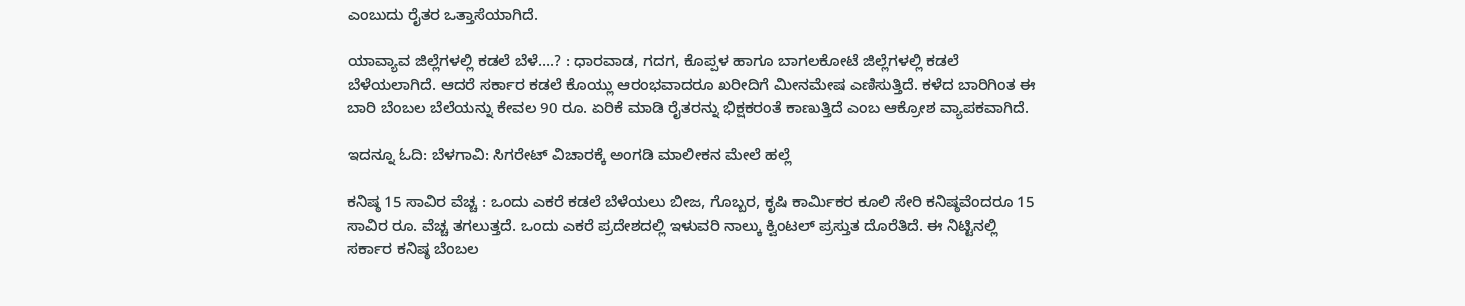ಎಂಬುದು ರೈತರ ಒತ್ತಾಸೆಯಾಗಿದೆ.

ಯಾವ್ಯಾವ ಜಿಲ್ಲೆಗಳಲ್ಲಿ ಕಡಲೆ ಬೆಳೆ….? : ಧಾರವಾಡ, ಗದಗ, ಕೊಪ್ಪಳ ಹಾಗೂ ಬಾಗಲಕೋಟೆ ಜಿಲ್ಲೆಗಳಲ್ಲಿ ಕಡಲೆ ಬೆಳೆಯಲಾಗಿದೆ. ಆದರೆ ಸರ್ಕಾರ ಕಡಲೆ ಕೊಯ್ಲು ಆರಂಭವಾದರೂ ಖರೀದಿಗೆ ಮೀನಮೇಷ ಎಣಿಸುತ್ತಿದೆ. ಕಳೆದ ಬಾರಿಗಿಂತ ಈ ಬಾರಿ ಬೆಂಬಲ ಬೆಲೆಯನ್ನು ಕೇವಲ 90 ರೂ. ಏರಿಕೆ ಮಾಡಿ ರೈತರನ್ನು ಭಿಕ್ಷಕರಂತೆ ಕಾಣುತ್ತಿದೆ ಎಂಬ ಆಕ್ರೋಶ ವ್ಯಾಪಕವಾಗಿದೆ.

ಇದನ್ನೂ ಓದಿ: ಬೆಳಗಾವಿ: ಸಿಗರೇಟ್ ವಿಚಾರಕ್ಕೆ ಅಂಗಡಿ ಮಾಲೀಕನ ಮೇಲೆ ಹಲ್ಲೆ

ಕನಿಷ್ಠ 15 ಸಾವಿರ ವೆಚ್ಚ : ಒಂದು ಎಕರೆ ಕಡಲೆ ಬೆಳೆಯಲು ಬೀಜ, ಗೊಬ್ಬರ, ಕೃಷಿ ಕಾರ್ಮಿಕರ ಕೂಲಿ ಸೇರಿ ಕನಿಷ್ಠವೆಂದರೂ 15 ಸಾವಿರ ರೂ. ವೆಚ್ಚ ತಗಲುತ್ತದೆ. ಒಂದು ಎಕರೆ ಪ್ರದೇಶದಲ್ಲಿ ಇಳುವರಿ ನಾಲ್ಕು ಕ್ವಿಂಟಲ್ ಪ್ರಸ್ತುತ ದೊರೆತಿದೆ. ಈ ನಿಟ್ಟಿನಲ್ಲಿ ಸರ್ಕಾರ ಕನಿಷ್ಠ ಬೆಂಬಲ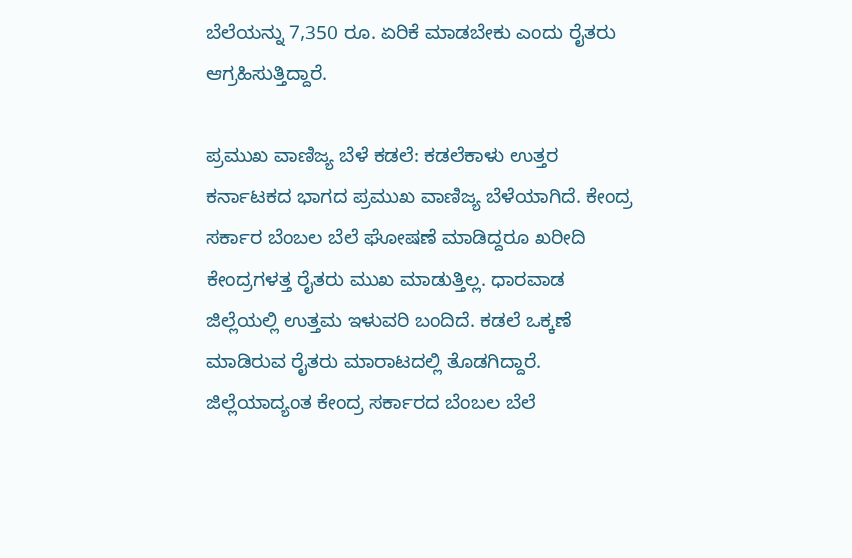ಬೆಲೆಯನ್ನು 7,350 ರೂ. ಏರಿಕೆ ಮಾಡಬೇಕು ಎಂದು ರೈತರು ಆಗ್ರಹಿಸುತ್ತಿದ್ದಾರೆ.

ಪ್ರಮುಖ ವಾಣಿಜ್ಯ ಬೆಳೆ ಕಡಲೆ: ಕಡಲೆಕಾಳು ಉತ್ತರ ಕರ್ನಾಟಕದ ಭಾಗದ ಪ್ರಮುಖ ವಾಣಿಜ್ಯ ಬೆಳೆಯಾಗಿದೆ. ಕೇಂದ್ರ ಸರ್ಕಾರ ಬೆಂಬಲ ಬೆಲೆ ಘೋಷಣೆ ಮಾಡಿದ್ದರೂ ಖರೀದಿ ಕೇಂದ್ರಗಳತ್ತ ರೈತರು ಮುಖ ಮಾಡುತ್ತಿಲ್ಲ. ಧಾರವಾಡ ಜಿಲ್ಲೆಯಲ್ಲಿ ಉತ್ತಮ ಇಳುವರಿ ಬಂದಿದೆ. ಕಡಲೆ ಒಕ್ಕಣೆ ಮಾಡಿರುವ ರೈತರು ಮಾರಾಟದಲ್ಲಿ ತೊಡಗಿದ್ದಾರೆ. ಜಿಲ್ಲೆಯಾದ್ಯಂತ ಕೇಂದ್ರ ಸರ್ಕಾರದ ಬೆಂಬಲ ಬೆಲೆ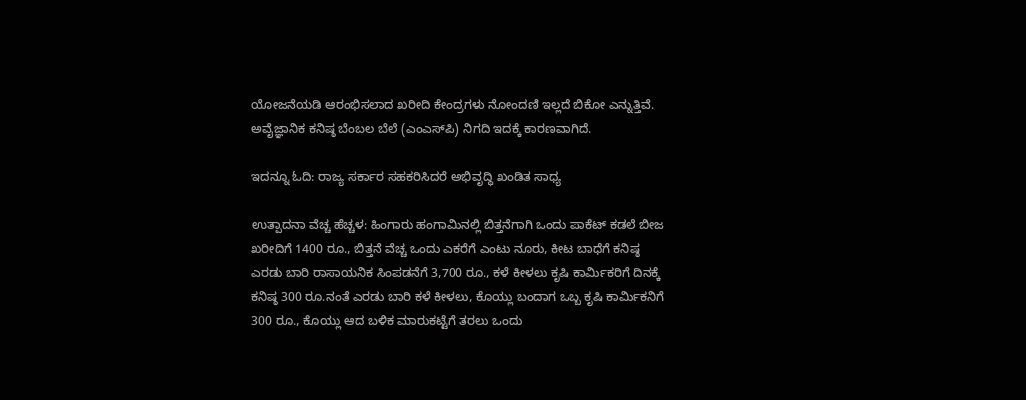ಯೋಜನೆಯಡಿ ಆರಂಭಿಸಲಾದ ಖರೀದಿ ಕೇಂದ್ರಗಳು ನೋಂದಣಿ ಇಲ್ಲದೆ ಬಿಕೋ ಎನ್ನುತ್ತಿವೆ. ಅವೈಜ್ಞಾನಿಕ ಕನಿಷ್ಠ ಬೆಂಬಲ ಬೆಲೆ (ಎಂಎಸ್‌ಪಿ) ನಿಗದಿ ಇದಕ್ಕೆ ಕಾರಣವಾಗಿದೆ.

ಇದನ್ನೂ ಓದಿ: ರಾಜ್ಯ ಸರ್ಕಾರ ಸಹಕರಿಸಿದರೆ ಅಭಿವೃದ್ಧಿ ಖಂಡಿತ ಸಾಧ್ಯ

ಉತ್ಪಾದನಾ ವೆಚ್ಚ ಹೆಚ್ಚಳ: ಹಿಂಗಾರು ಹಂಗಾಮಿನಲ್ಲಿ ಬಿತ್ತನೆಗಾಗಿ ಒಂದು ಪಾಕೆಟ್ ಕಡಲೆ ಬೀಜ ಖರೀದಿಗೆ 1400 ರೂ., ಬಿತ್ತನೆ ವೆಚ್ಚ ಒಂದು ಎಕರೆಗೆ ಎಂಟು ನೂರು, ಕೀಟ ಬಾಧೆಗೆ ಕನಿಷ್ಠ ಎರಡು ಬಾರಿ ರಾಸಾಯನಿಕ ಸಿಂಪಡನೆಗೆ 3,700 ರೂ., ಕಳೆ ಕೀಳಲು ಕೃಷಿ ಕಾರ್ಮಿಕರಿಗೆ ದಿನಕ್ಕೆ ಕನಿಷ್ಠ 300 ರೂ.ನಂತೆ ಎರಡು ಬಾರಿ ಕಳೆ ಕೀಳಲು, ಕೊಯ್ಲು ಬಂದಾಗ ಒಬ್ಬ ಕೃಷಿ ಕಾರ್ಮಿಕನಿಗೆ 300 ರೂ., ಕೊಯ್ಲು ಆದ ಬಳಿಕ ಮಾರುಕಟ್ಟೆಗೆ ತರಲು ಒಂದು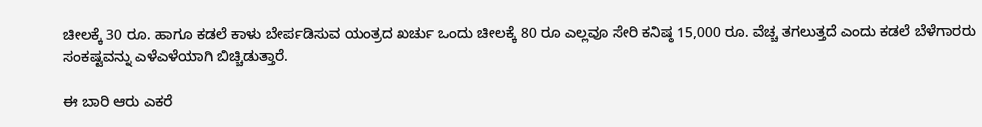ಚೀಲಕ್ಕೆ 30 ರೂ. ಹಾಗೂ ಕಡಲೆ ಕಾಳು ಬೇರ್ಪಡಿಸುವ ಯಂತ್ರದ ಖರ್ಚು ಒಂದು ಚೀಲಕ್ಕೆ 80 ರೂ ಎಲ್ಲವೂ ಸೇರಿ ಕನಿಷ್ಠ 15,000 ರೂ. ವೆಚ್ಚ ತಗಲುತ್ತದೆ ಎಂದು ಕಡಲೆ ಬೆಳೆಗಾರರು ಸಂಕಷ್ಟವನ್ನು ಎಳೆಎಳೆಯಾಗಿ ಬಿಚ್ಚಿಡುತ್ತಾರೆ.

ಈ ಬಾರಿ ಆರು ಎಕರೆ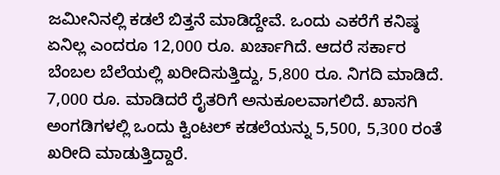ಜಮೀನಿನಲ್ಲಿ ಕಡಲೆ ಬಿತ್ತನೆ ಮಾಡಿದ್ದೇವೆ. ಒಂದು ಎಕರೆಗೆ ಕನಿಷ್ಠ ಏನಿಲ್ಲ ಎಂದರೂ 12,000 ರೂ. ಖರ್ಚಾಗಿದೆ. ಆದರೆ ಸರ್ಕಾರ ಬೆಂಬಲ ಬೆಲೆಯಲ್ಲಿ ಖರೀದಿಸುತ್ತಿದ್ದು, 5,800 ರೂ. ನಿಗದಿ ಮಾಡಿದೆ. 7,000 ರೂ. ಮಾಡಿದರೆ ರೈತರಿಗೆ ಅನುಕೂಲವಾಗಲಿದೆ. ಖಾಸಗಿ ಅಂಗಡಿಗಳಲ್ಲಿ ಒಂದು ಕ್ವಿಂಟಲ್ ಕಡಲೆಯನ್ನು 5,500, 5,300 ರಂತೆ ಖರೀದಿ ಮಾಡುತ್ತಿದ್ದಾರೆ.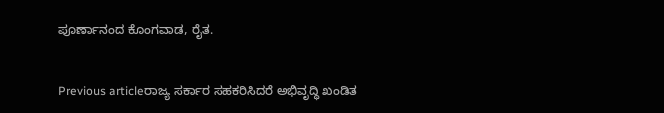ಪೂರ್ಣಾನಂದ ಕೊಂಗವಾಡ, ರೈತ.


Previous articleರಾಜ್ಯ ಸರ್ಕಾರ ಸಹಕರಿಸಿದರೆ ಅಭಿವೃದ್ಧಿ ಖಂಡಿತ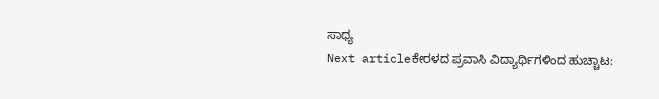ಸಾಧ್ಯ
Next articleಕೇರಳದ ಪ್ರವಾಸಿ ವಿದ್ಯಾರ್ಥಿಗಳಿಂದ ಹುಚ್ಚಾಟ: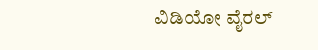ವಿಡಿಯೋ ವೈರಲ್